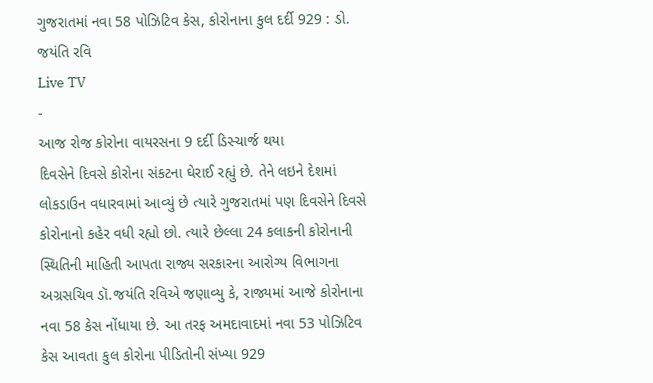ગુજરાતમાં નવા 58 પોઝિટિવ કેસ, કોરોનાના કુલ દર્દી 929 : ડો. જયંતિ રવિ
Live TV
-
આજ રોજ કોરોના વાયરસના 9 દર્દી ડિસ્ચાર્જ થયા
દિવસેને દિવસે કોરોના સંકટના ઘેરાઈ રહ્યું છે. તેને લઇને દેશમાં લોકડાઉન વધારવામાં આવ્યું છે ત્યારે ગુજરાતમાં પણ દિવસેને દિવસે કોરોનાનો કહેર વધી રહ્યો છો. ત્યારે છેલ્લા 24 કલાકની કોરોનાની સ્થિતિની માહિતી આપતા રાજ્ય સરકારના આરોગ્ય વિભાગના અગ્રસચિવ ડૉ.જયંતિ રવિએ જણાવ્યુ કે, રાજ્યમાં આજે કોરોનાના નવા 58 કેસ નોંધાયા છે. આ તરફ અમદાવાદમાં નવા 53 પોઝિટિવ કેસ આવતા કુલ કોરોના પીડિતોની સંખ્યા 929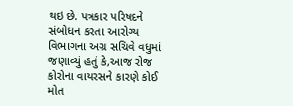થઇ છે. પત્રકાર પરિષદને સંબોધન કરતા આરોગ્ય વિભાગના અગ્ર સચિવે વધુમાં જણાવ્યું હતું કે,આજ રોજ કોરોના વાયરસને કારણે કોઈ મોત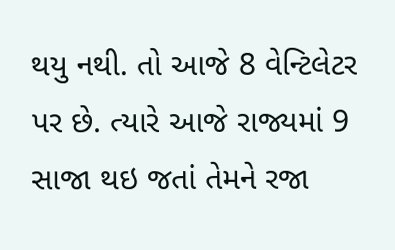થયુ નથી. તો આજે 8 વેન્ટિલેટર પર છે. ત્યારે આજે રાજ્યમાં 9 સાજા થઇ જતાં તેમને રજા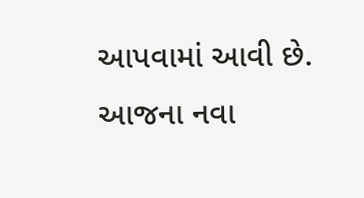આપવામાં આવી છે.
આજના નવા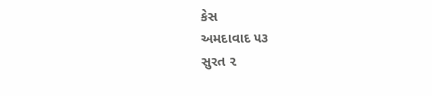કેસ
અમદાવાદ ૫૩
સુરત ૨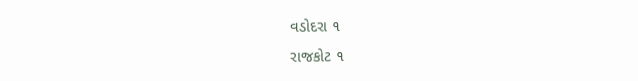વડોદરા ૧
રાજકોટ ૧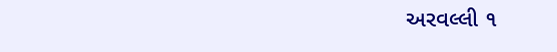અરવલ્લી ૧